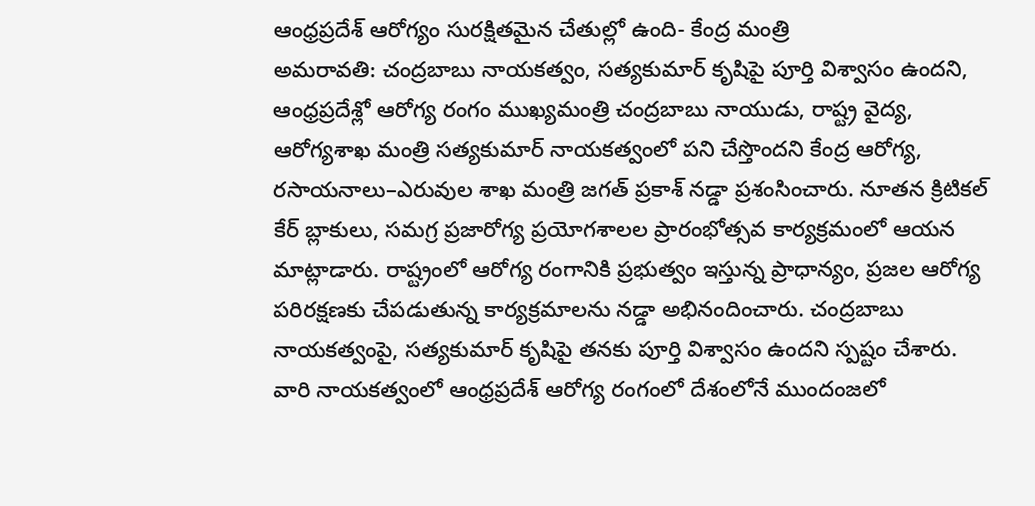ఆంధ్రప్రదేశ్ ఆరోగ్యం సురక్షితమైన చేతుల్లో ఉంది- కేంద్ర మంత్రి
అమరావతి: చంద్రబాబు నాయకత్వం, సత్యకుమార్ కృషిపై పూర్తి విశ్వాసం ఉందని, ఆంధ్రప్రదేశ్లో ఆరోగ్య రంగం ముఖ్యమంత్రి చంద్రబాబు నాయుడు, రాష్ట్ర వైద్య, ఆరోగ్యశాఖ మంత్రి సత్యకుమార్ నాయకత్వంలో పని చేస్తొందని కేంద్ర ఆరోగ్య, రసాయనాలు–ఎరువుల శాఖ మంత్రి జగత్ ప్రకాశ్ నడ్డా ప్రశంసించారు. నూతన క్రిటికల్ కేర్ బ్లాకులు, సమగ్ర ప్రజారోగ్య ప్రయోగశాలల ప్రారంభోత్సవ కార్యక్రమంలో ఆయన మాట్లాడారు. రాష్ట్రంలో ఆరోగ్య రంగానికి ప్రభుత్వం ఇస్తున్న ప్రాధాన్యం, ప్రజల ఆరోగ్య పరిరక్షణకు చేపడుతున్న కార్యక్రమాలను నడ్డా అభినందించారు. చంద్రబాబు నాయకత్వంపై, సత్యకుమార్ కృషిపై తనకు పూర్తి విశ్వాసం ఉందని స్పష్టం చేశారు. వారి నాయకత్వంలో ఆంధ్రప్రదేశ్ ఆరోగ్య రంగంలో దేశంలోనే ముందంజలో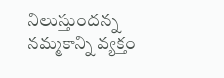నిలుస్తుందన్న నమ్మకాన్ని వ్యక్తం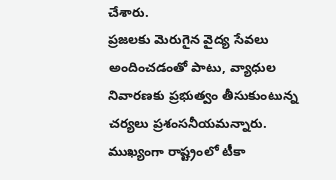చేశారు.
ప్రజలకు మెరుగైన వైద్య సేవలు అందించడంతో పాటు, వ్యాధుల నివారణకు ప్రభుత్వం తీసుకుంటున్న చర్యలు ప్రశంసనీయమన్నారు. ముఖ్యంగా రాష్ట్రంలో టీకా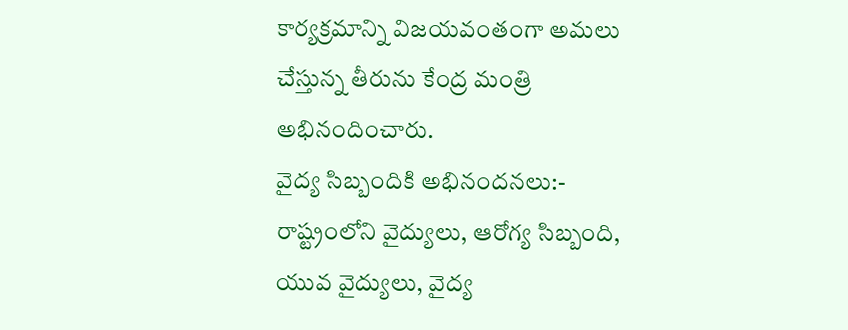కార్యక్రమాన్ని విజయవంతంగా అమలు చేస్తున్న తీరును కేంద్ర మంత్రి అభినందించారు.
వైద్య సిబ్బందికి అభినందనలు:- రాష్ట్రంలోని వైద్యులు, ఆరోగ్య సిబ్బంది, యువ వైద్యులు, వైద్య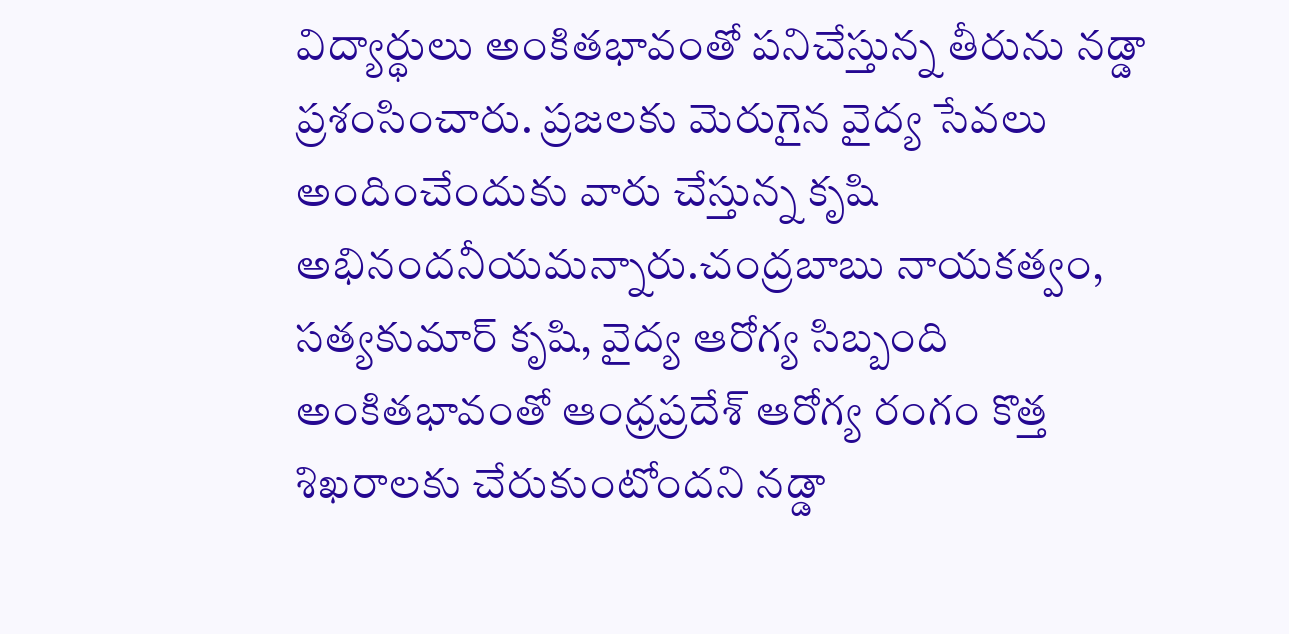విద్యార్థులు అంకితభావంతో పనిచేస్తున్న తీరును నడ్డా ప్రశంసించారు. ప్రజలకు మెరుగైన వైద్య సేవలు అందించేందుకు వారు చేస్తున్న కృషి అభినందనీయమన్నారు.చంద్రబాబు నాయకత్వం, సత్యకుమార్ కృషి, వైద్య ఆరోగ్య సిబ్బంది అంకితభావంతో ఆంధ్రప్రదేశ్ ఆరోగ్య రంగం కొత్త శిఖరాలకు చేరుకుంటోందని నడ్డా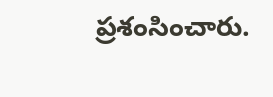ప్రశంసించారు.